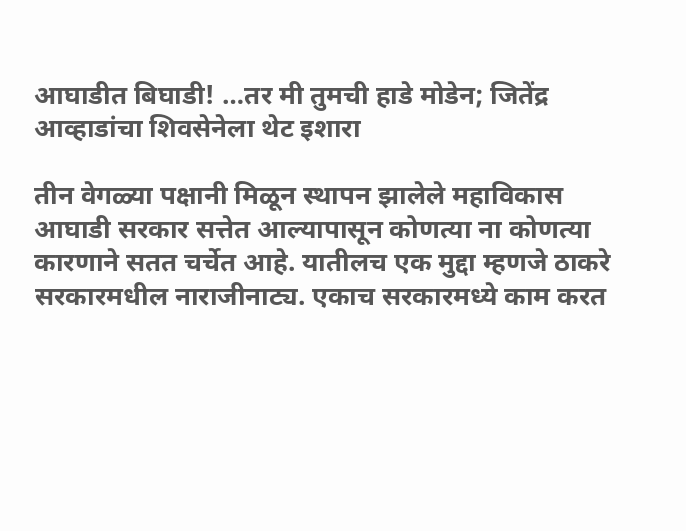आघाडीत बिघाडी! …तर मी तुमची हाडे मोडेन; जितेंद्र आव्हाडांचा शिवसेनेला थेट इशारा

तीन वेगळ्या पक्षानी मिळून स्थापन झालेले महाविकास आघाडी सरकार सत्तेत आल्यापासून कोणत्या ना कोणत्या कारणाने सतत चर्चेत आहे. यातीलच एक मुद्दा म्हणजे ठाकरे सरकारमधील नाराजीनाट्य. एकाच सरकारमध्ये काम करत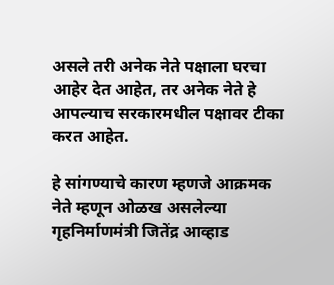असले तरी अनेक नेते पक्षाला घरचा आहेर देत आहेत, तर अनेक नेते हे आपल्याच सरकारमधील पक्षावर टीका करत आहेत.

हे सांगण्याचे कारण म्हणजे आक्रमक नेते म्हणून ओळख असलेल्या गृहनिर्माणमंत्री जितेंद्र आव्हाड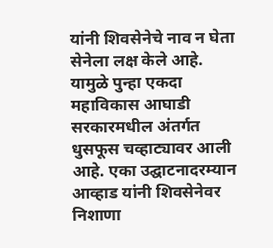यांनी शिवसेनेचे नाव न घेता सेनेला लक्ष केले आहे. यामुळे पुन्हा एकदा महाविकास आघाडी सरकारमधील अंतर्गत धुसफूस चव्हाट्यावर आली आहे. एका उद्घाटनादरम्यान आव्हाड यांनी शिवसेनेवर निशाणा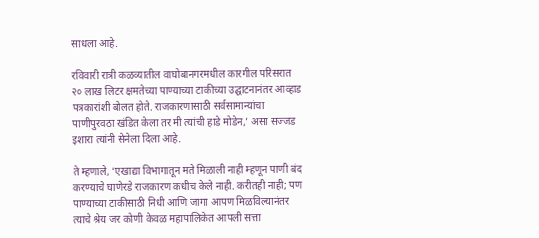साधला आहे.

रविवारी रात्री कळव्यातील वाघोबानगरमधील कारगील परिसरात २० लाख लिटर क्षमतेच्या पाण्याच्या टाकीच्या उद्घाटनानंतर आव्हाड पत्रकारांशी बोलत होते. राजकारणासाठी सर्वसामान्यांचा पाणीपुरवठा खंडित केला तर मी त्यांची हाडे मोडेन,’ असा सज्जड इशारा त्यांनी सेनेला दिला आहे.

ते म्हणाले, ‘एखाद्या विभागातून मते मिळाली नाही म्हणून पाणी बंद करण्याचे घाणेरडे राजकारण कधीच केले नाही. करीतही नाही; पण पाण्याच्या टाकीसाठी निधी आणि जागा आपण मिळविल्यानंतर त्याचे श्रेय जर कोणी केवळ महापालिकेत आपली सत्ता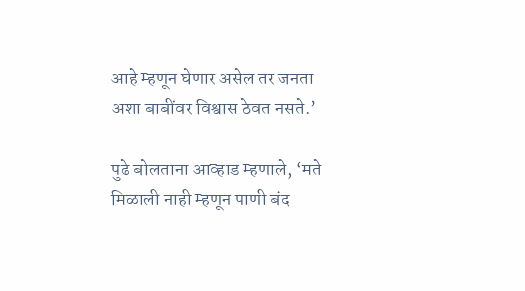आहे म्हणून घेणार असेल तर जनता अशा बाबींवर विश्वास ठेवत नसते.’

पुढे बोलताना आव्हाड म्हणाले, ‘मते मिळाली नाही म्हणून पाणी बंद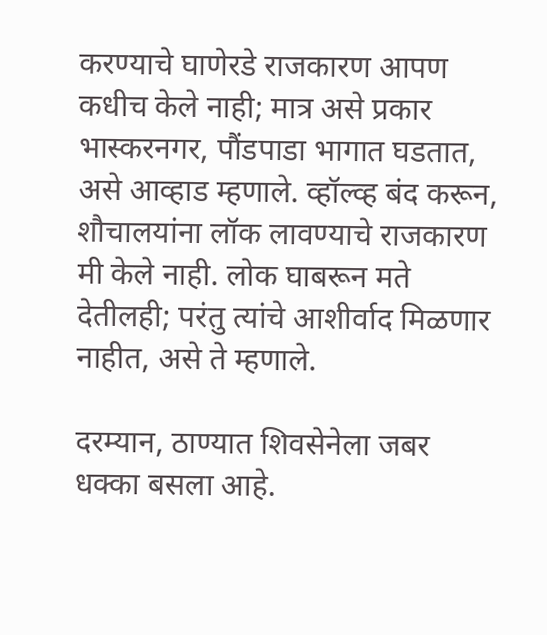करण्याचे घाणेरडे राजकारण आपण कधीच केले नाही; मात्र असे प्रकार भास्करनगर, पौंडपाडा भागात घडतात, असे आव्हाड म्हणाले. व्हॉल्व्ह बंद करून, शौचालयांना लॉक लावण्याचे राजकारण मी केले नाही. लोक घाबरून मते देतीलही; परंतु त्यांचे आशीर्वाद मिळणार नाहीत, असे ते म्हणाले.

दरम्यान, ठाण्यात शिवसेनेला जबर धक्का बसला आहे.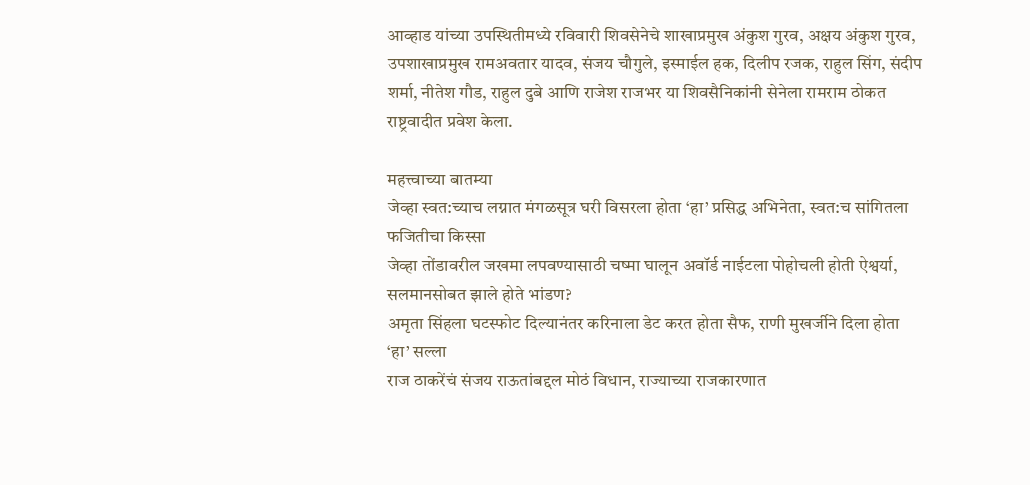आव्हाड यांच्या उपस्थितीमध्ये रविवारी शिवसेनेचे शाखाप्रमुख अंकुश गुरव, अक्षय अंकुश गुरव, उपशाखाप्रमुख रामअवतार यादव, संजय चौगुले, इस्माईल हक, दिलीप रजक, राहुल सिंग, संदीप शर्मा, नीतेश गौड, राहुल दुबे आणि राजेश राजभर या शिवसैनिकांनी सेनेला रामराम ठोकत राष्ट्रवादीत प्रवेश केला.

महत्त्वाच्या बातम्या
जेव्हा स्वत:च्याच लग्नात मंगळसूत्र घरी विसरला होता ‘हा’ प्रसिद्ध अभिनेता, स्वत:च सांगितला फजितीचा किस्सा
जेव्हा तोंडावरील जखमा लपवण्यासाठी चष्मा घालून अवॉर्ड नाईटला पोहोचली होती ऐश्वर्या, सलमानसोबत झाले होते भांडण?
अमृता सिंहला घटस्फोट दिल्यानंतर करिनाला डेट करत होता सैफ, राणी मुखर्जीने दिला होता ‘हा’ सल्ला
राज ठाकरेंचं संजय राऊतांबद्दल मोठं विधान, राज्याच्या राजकारणात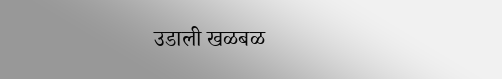उडाली खळबळ